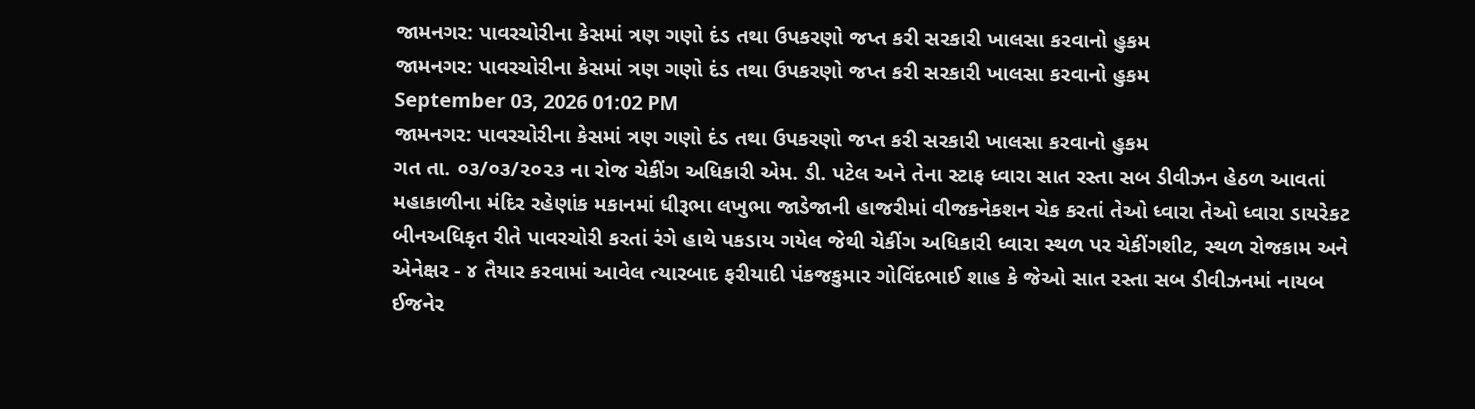જામનગર: પાવરચોરીના કેસમાં ત્રણ ગણો દંડ તથા ઉપકરણો જપ્ત કરી સરકારી ખાલસા કરવાનો હુકમ
જામનગર: પાવરચોરીના કેસમાં ત્રણ ગણો દંડ તથા ઉપકરણો જપ્ત કરી સરકારી ખાલસા કરવાનો હુકમ
September 03, 2026 01:02 PM
જામનગર: પાવરચોરીના કેસમાં ત્રણ ગણો દંડ તથા ઉપકરણો જપ્ત કરી સરકારી ખાલસા કરવાનો હુકમ
ગત તા. ૦૩/૦૩/૨૦૨૩ ના રોજ ચેકીંગ અધિકારી એમ. ડી. પટેલ અને તેના સ્ટાફ ધ્વારા સાત રસ્તા સબ ડીવીઝન હેઠળ આવતાં મહાકાળીના મંદિર રહેણાંક મકાનમાં ધીરૂભા લખુભા જાડેજાની હાજરીમાં વીજકનેકશન ચેક કરતાં તેઓ ધ્વારા તેઓ ધ્વારા ડાયરેકટ બીનઅધિકૃત રીતે પાવરચોરી કરતાં રંગે હાથે પકડાય ગયેલ જેથી ચેકીંગ અધિકારી ધ્વારા સ્થળ પર ચેકીંગશીટ, સ્થળ રોજકામ અને એનેક્ષર - ૪ તૈયાર કરવામાં આવેલ ત્યારબાદ ફરીયાદી પંકજકુમાર ગોવિંદભાઈ શાહ કે જેઓ સાત રસ્તા સબ ડીવીઝનમાં નાયબ ઈજનેર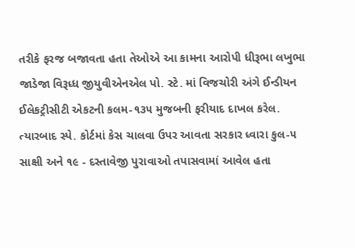તરીકે ફરજ બજાવતા હતા તેઓએ આ કામના આરોપી ધીરૂભા લખુભા જાડેજા વિરૂધ્ધ જીયુવીએનએલ પો. સ્ટે. માં વિજચોરી અંગે ઈન્ડીયન ઈલેકટ્રીસીટી એકટની કલમ-૧૩૫ મુજબની ફરીયાદ દાખલ કરેલ.
ત્યારબાદ સ્પે. કોર્ટમાં કેસ ચાલવા ઉપર આવતા સરકાર ધ્વારા કુલ-૫ સાક્ષી અને ૧૯ - દસ્તાવેજી પુરાવાઓ તપાસવામાં આવેલ હતા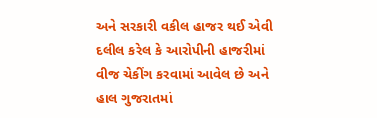અને સરકારી વકીલ હાજર થઈ એવી દલીલ કરેલ કે આરોપીની હાજરીમાં વીજ ચેકીંગ કરવામાં આવેલ છે અને હાલ ગુજરાતમાં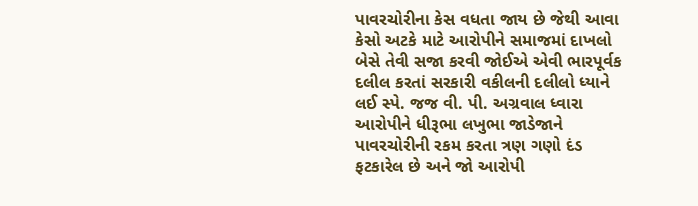પાવરચોરીના કેસ વધતા જાય છે જેથી આવા કેસો અટકે માટે આરોપીને સમાજમાં દાખલો બેસે તેવી સજા કરવી જોઈએ એવી ભારપૂર્વક દલીલ કરતાં સરકારી વકીલની દલીલો ધ્યાને લઈ સ્પે. જજ વી. પી. અગ્રવાલ ધ્વારા આરોપીને ધીરૂભા લખુભા જાડેજાને પાવરચોરીની રકમ કરતા ત્રણ ગણો દંડ ફટકારેલ છે અને જો આરોપી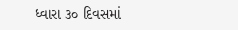ધ્વારા ૩૦ દિવસમાં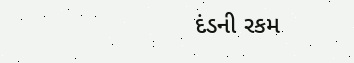દંડની રકમ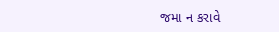જમા ન કરાવે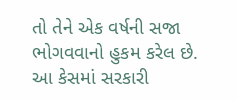તો તેને એક વર્ષની સજા ભોગવવાનો હુકમ કરેલ છે. આ કેસમાં સરકારી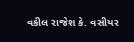વકીલ રાજેશ કે. વસીયર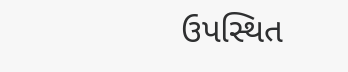ઉપસ્થિત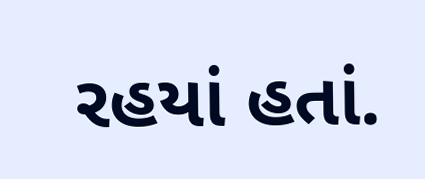રહયાં હતાં.